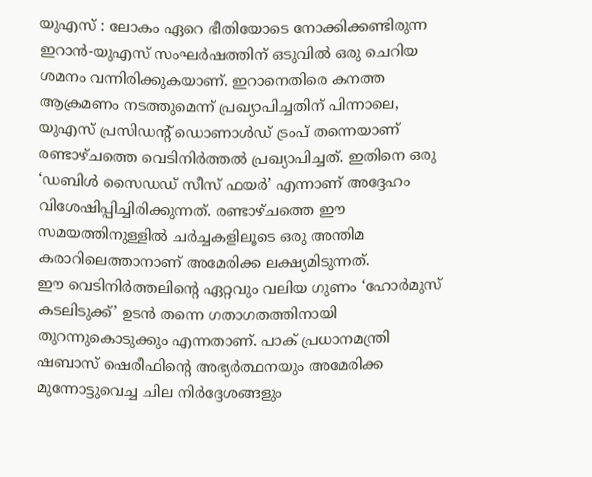യുഎസ് : ലോകം ഏറെ ഭീതിയോടെ നോക്കിക്കണ്ടിരുന്ന ഇറാൻ-യുഎസ് സംഘർഷത്തിന് ഒടുവിൽ ഒരു ചെറിയ ശമനം വന്നിരിക്കുകയാണ്. ഇറാനെതിരെ കനത്ത ആക്രമണം നടത്തുമെന്ന് പ്രഖ്യാപിച്ചതിന് പിന്നാലെ, യുഎസ് പ്രസിഡന്റ് ഡൊണാൾഡ് ട്രംപ് തന്നെയാണ് രണ്ടാഴ്ചത്തെ വെടിനിർത്തൽ പ്രഖ്യാപിച്ചത്. ഇതിനെ ഒരു ‘ഡബിൾ സൈഡഡ് സീസ് ഫയർ’ എന്നാണ് അദ്ദേഹം വിശേഷിപ്പിച്ചിരിക്കുന്നത്. രണ്ടാഴ്ചത്തെ ഈ സമയത്തിനുള്ളിൽ ചർച്ചകളിലൂടെ ഒരു അന്തിമ കരാറിലെത്താനാണ് അമേരിക്ക ലക്ഷ്യമിടുന്നത്.
ഈ വെടിനിർത്തലിന്റെ ഏറ്റവും വലിയ ഗുണം ‘ഹോർമുസ് കടലിടുക്ക്’ ഉടൻ തന്നെ ഗതാഗതത്തിനായി തുറന്നുകൊടുക്കും എന്നതാണ്. പാക് പ്രധാനമന്ത്രി ഷബാസ് ഷെരീഫിന്റെ അഭ്യർത്ഥനയും അമേരിക്ക മുന്നോട്ടുവെച്ച ചില നിർദ്ദേശങ്ങളും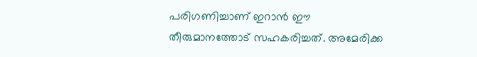പരിഗണിച്ചാണ് ഇറാൻ ഈ തീരുമാനത്തോട് സഹകരിച്ചത്. അമേരിക്ക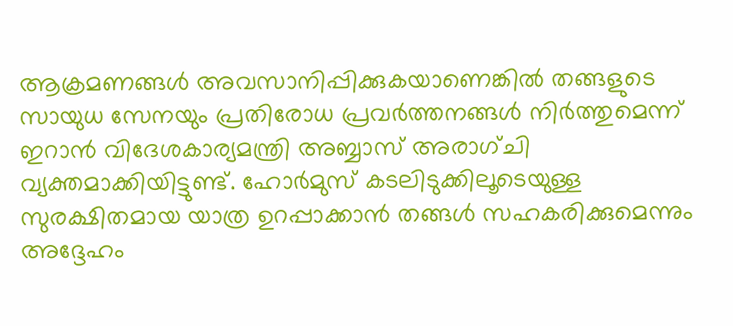ആക്രമണങ്ങൾ അവസാനിപ്പിക്കുകയാണെങ്കിൽ തങ്ങളുടെ സായുധ സേനയും പ്രതിരോധ പ്രവർത്തനങ്ങൾ നിർത്തുമെന്ന് ഇറാൻ വിദേശകാര്യമന്ത്രി അബ്ബാസ് അരാഗ്ചി വ്യക്തമാക്കിയിട്ടുണ്ട്. ഹോർമുസ് കടലിടുക്കിലൂടെയുള്ള സുരക്ഷിതമായ യാത്ര ഉറപ്പാക്കാൻ തങ്ങൾ സഹകരിക്കുമെന്നും അദ്ദേഹം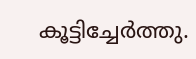കൂട്ടിച്ചേർത്തു.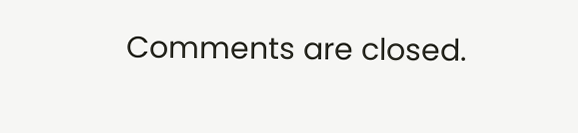Comments are closed.